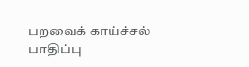பறவைக் காய்ச்சல் பாதிப்பு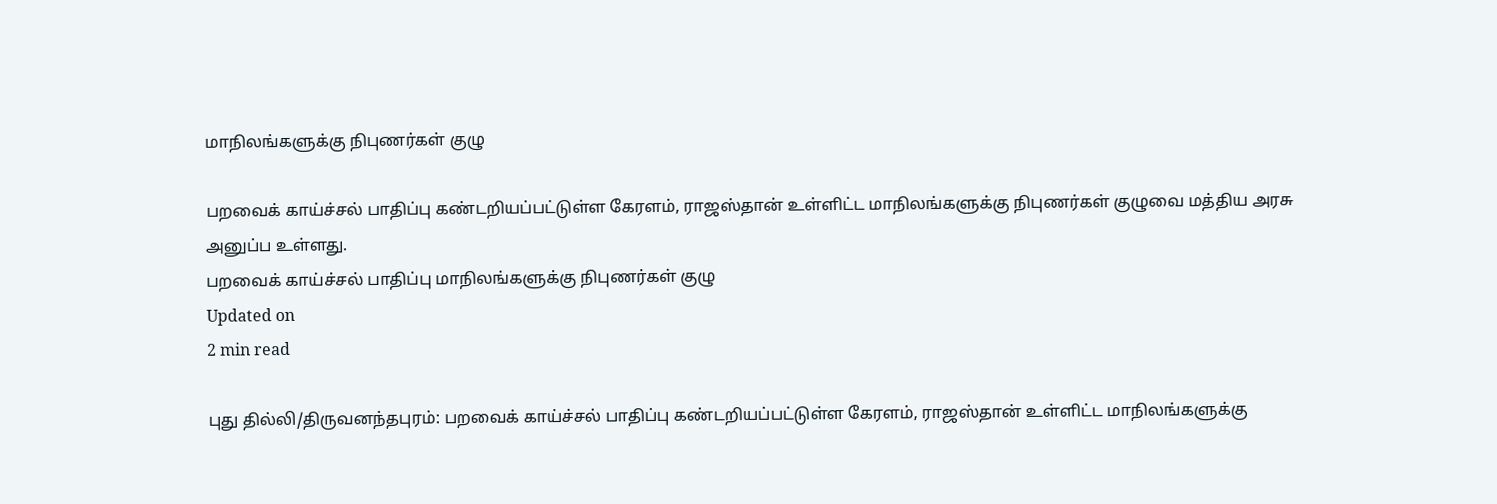மாநிலங்களுக்கு நிபுணர்கள் குழு

பறவைக் காய்ச்சல் பாதிப்பு கண்டறியப்பட்டுள்ள கேரளம், ராஜஸ்தான் உள்ளிட்ட மாநிலங்களுக்கு நிபுணர்கள் குழுவை மத்திய அரசு அனுப்ப உள்ளது.
பறவைக் காய்ச்சல் பாதிப்பு மாநிலங்களுக்கு நிபுணர்கள் குழு
Updated on
2 min read

புது தில்லி/திருவனந்தபுரம்: பறவைக் காய்ச்சல் பாதிப்பு கண்டறியப்பட்டுள்ள கேரளம், ராஜஸ்தான் உள்ளிட்ட மாநிலங்களுக்கு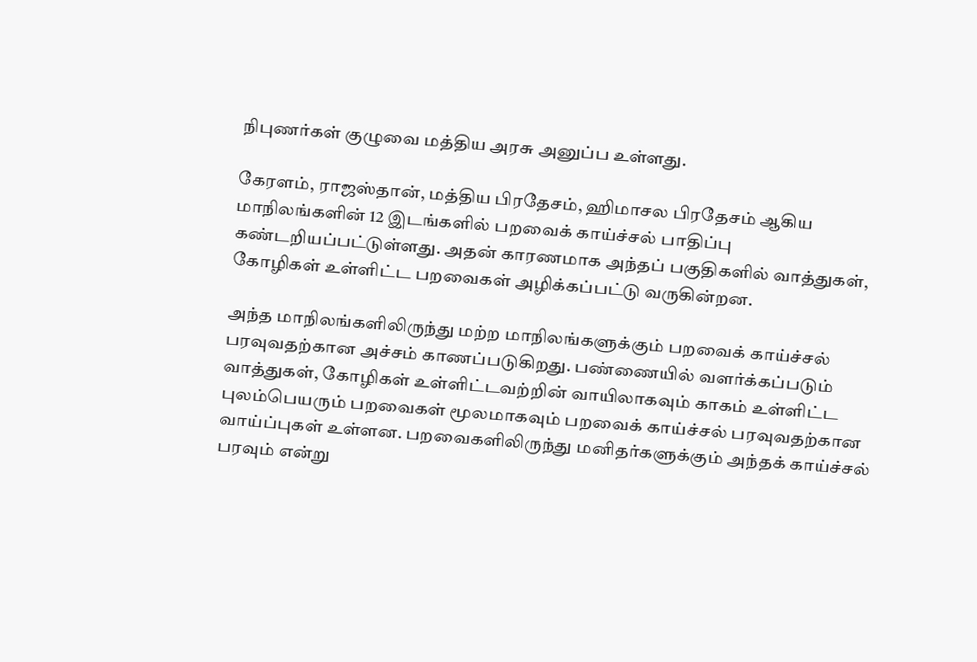நிபுணர்கள் குழுவை மத்திய அரசு அனுப்ப உள்ளது.

கேரளம், ராஜஸ்தான், மத்திய பிரதேசம், ஹிமாசல பிரதேசம் ஆகிய மாநிலங்களின் 12 இடங்களில் பறவைக் காய்ச்சல் பாதிப்பு கண்டறியப்பட்டுள்ளது. அதன் காரணமாக அந்தப் பகுதிகளில் வாத்துகள், கோழிகள் உள்ளிட்ட பறவைகள் அழிக்கப்பட்டு வருகின்றன.

அந்த மாநிலங்களிலிருந்து மற்ற மாநிலங்களுக்கும் பறவைக் காய்ச்சல் பரவுவதற்கான அச்சம் காணப்படுகிறது. பண்ணையில் வளர்க்கப்படும் வாத்துகள், கோழிகள் உள்ளிட்டவற்றின் வாயிலாகவும் காகம் உள்ளிட்ட புலம்பெயரும் பறவைகள் மூலமாகவும் பறவைக் காய்ச்சல் பரவுவதற்கான வாய்ப்புகள் உள்ளன. பறவைகளிலிருந்து மனிதர்களுக்கும் அந்தக் காய்ச்சல் பரவும் என்று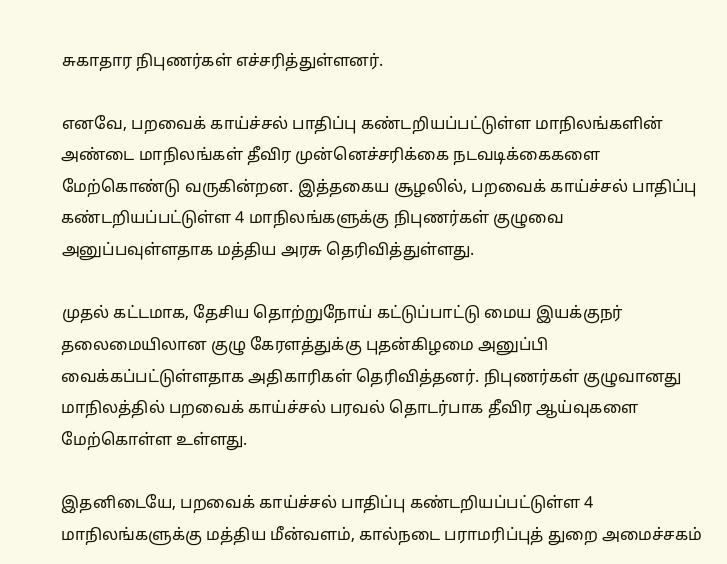சுகாதார நிபுணர்கள் எச்சரித்துள்ளனர்.

எனவே, பறவைக் காய்ச்சல் பாதிப்பு கண்டறியப்பட்டுள்ள மாநிலங்களின் அண்டை மாநிலங்கள் தீவிர முன்னெச்சரிக்கை நடவடிக்கைகளை மேற்கொண்டு வருகின்றன. இத்தகைய சூழலில், பறவைக் காய்ச்சல் பாதிப்பு கண்டறியப்பட்டுள்ள 4 மாநிலங்களுக்கு நிபுணர்கள் குழுவை அனுப்பவுள்ளதாக மத்திய அரசு தெரிவித்துள்ளது.

முதல் கட்டமாக, தேசிய தொற்றுநோய் கட்டுப்பாட்டு மைய இயக்குநர் தலைமையிலான குழு கேரளத்துக்கு புதன்கிழமை அனுப்பி வைக்கப்பட்டுள்ளதாக அதிகாரிகள் தெரிவித்தனர். நிபுணர்கள் குழுவானது மாநிலத்தில் பறவைக் காய்ச்சல் பரவல் தொடர்பாக தீவிர ஆய்வுகளை மேற்கொள்ள உள்ளது.

இதனிடையே, பறவைக் காய்ச்சல் பாதிப்பு கண்டறியப்பட்டுள்ள 4 மாநிலங்களுக்கு மத்திய மீன்வளம், கால்நடை பராமரிப்புத் துறை அமைச்சகம்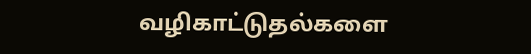வழிகாட்டுதல்களை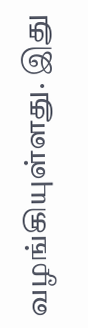வழங்கியுள்ளது. இது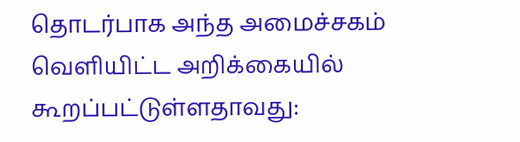தொடர்பாக அந்த அமைச்சகம் வெளியிட்ட அறிக்கையில் கூறப்பட்டுள்ளதாவது: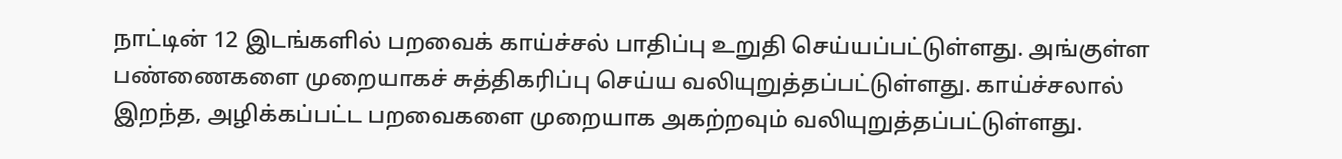நாட்டின் 12 இடங்களில் பறவைக் காய்ச்சல் பாதிப்பு உறுதி செய்யப்பட்டுள்ளது. அங்குள்ள பண்ணைகளை முறையாகச் சுத்திகரிப்பு செய்ய வலியுறுத்தப்பட்டுள்ளது. காய்ச்சலால் இறந்த, அழிக்கப்பட்ட பறவைகளை முறையாக அகற்றவும் வலியுறுத்தப்பட்டுள்ளது.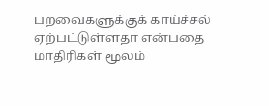பறவைகளுக்குக் காய்ச்சல் ஏற்பட்டுள்ளதா என்பதை மாதிரிகள் மூலம்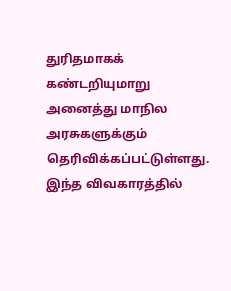துரிதமாகக் கண்டறியுமாறு அனைத்து மாநில அரசுகளுக்கும் தெரிவிக்கப்பட்டுள்ளது. இந்த விவகாரத்தில்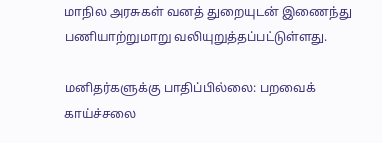மாநில அரசுகள் வனத் துறையுடன் இணைந்து பணியாற்றுமாறு வலியுறுத்தப்பட்டுள்ளது.

மனிதர்களுக்கு பாதிப்பில்லை: பறவைக் காய்ச்சலை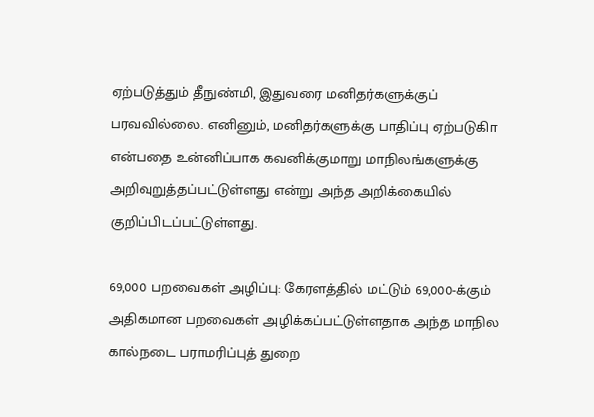ஏற்படுத்தும் தீநுண்மி, இதுவரை மனிதர்களுக்குப் பரவவில்லை. எனினும், மனிதர்களுக்கு பாதிப்பு ஏற்படுகிா என்பதை உன்னிப்பாக கவனிக்குமாறு மாநிலங்களுக்கு அறிவுறுத்தப்பட்டுள்ளது என்று அந்த அறிக்கையில் குறிப்பிடப்பட்டுள்ளது.

69,000 பறவைகள் அழிப்பு: கேரளத்தில் மட்டும் 69,000-க்கும் அதிகமான பறவைகள் அழிக்கப்பட்டுள்ளதாக அந்த மாநில கால்நடை பராமரிப்புத் துறை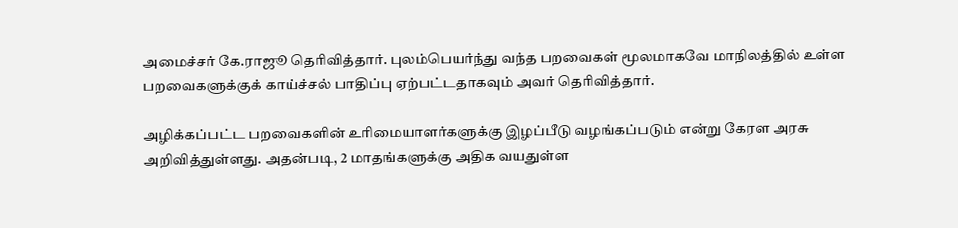அமைச்சர் கே.ராஜூ தெரிவித்தார். புலம்பெயர்ந்து வந்த பறவைகள் மூலமாகவே மாநிலத்தில் உள்ள பறவைகளுக்குக் காய்ச்சல் பாதிப்பு ஏற்பட்டதாகவும் அவர் தெரிவித்தார்.

அழிக்கப்பட்ட பறவைகளின் உரிமையாளர்களுக்கு இழப்பீடு வழங்கப்படும் என்று கேரள அரசு அறிவித்துள்ளது. அதன்படி, 2 மாதங்களுக்கு அதிக வயதுள்ள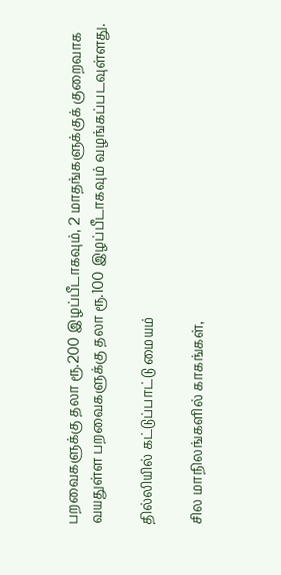பறவைகளுக்கு தலா ரூ.200 இழப்பீடாகவும், 2 மாதங்களுக்குக் குறைவாக வயதுள்ள பறவைகளுக்கு தலா ரூ.100 இழப்பீடாகவும் வழங்கப்படவுள்ளது.

தில்லியில் கட்டுப்பாட்டு மையம்

சில மாநிலங்களில் காகங்கள்,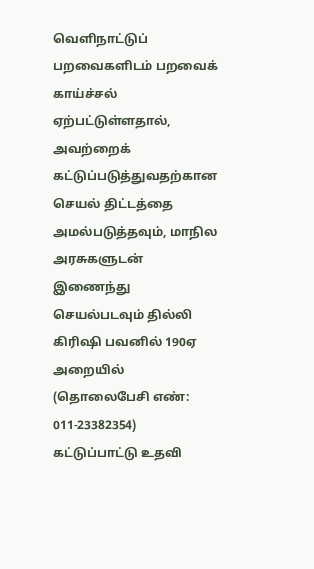வெளிநாட்டுப் பறவைகளிடம் பறவைக் காய்ச்சல் ஏற்பட்டுள்ளதால், அவற்றைக் கட்டுப்படுத்துவதற்கான செயல் திட்டத்தை அமல்படுத்தவும், மாநில அரசுகளுடன் இணைந்து செயல்படவும் தில்லி கிரிஷி பவனில் 190ஏ அறையில் (தொலைபேசி எண்: 011-23382354) கட்டுப்பாட்டு உதவி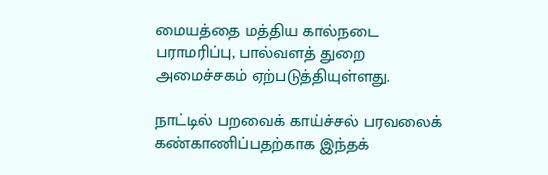மையத்தை மத்திய கால்நடை பராமரிப்பு, பால்வளத் துறை அமைச்சகம் ஏற்படுத்தியுள்ளது.

நாட்டில் பறவைக் காய்ச்சல் பரவலைக் கண்காணிப்பதற்காக இந்தக்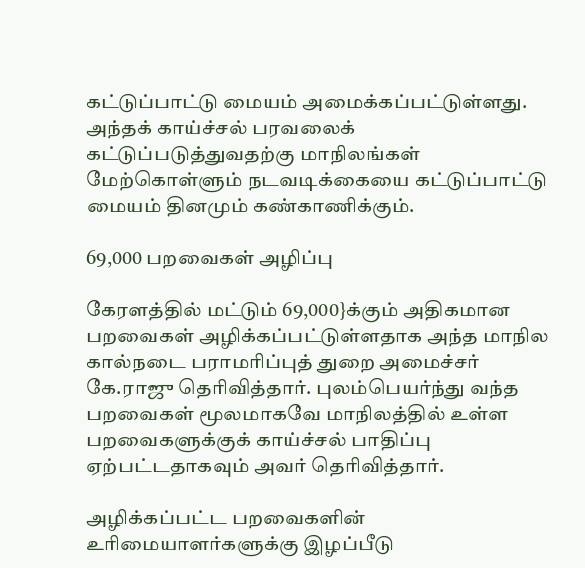கட்டுப்பாட்டு மையம் அமைக்கப்பட்டுள்ளது. அந்தக் காய்ச்சல் பரவலைக் கட்டுப்படுத்துவதற்கு மாநிலங்கள் மேற்கொள்ளும் நடவடிக்கையை கட்டுப்பாட்டு மையம் தினமும் கண்காணிக்கும்.

69,000 பறவைகள் அழிப்பு

கேரளத்தில் மட்டும் 69,000}க்கும் அதிகமான பறவைகள் அழிக்கப்பட்டுள்ளதாக அந்த மாநில கால்நடை பராமரிப்புத் துறை அமைச்சர் கே.ராஜு தெரிவித்தார். புலம்பெயர்ந்து வந்த பறவைகள் மூலமாகவே மாநிலத்தில் உள்ள பறவைகளுக்குக் காய்ச்சல் பாதிப்பு ஏற்பட்டதாகவும் அவர் தெரிவித்தார்.

அழிக்கப்பட்ட பறவைகளின் உரிமையாளர்களுக்கு இழப்பீடு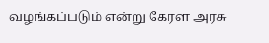வழங்கப்படும் என்று கேரள அரசு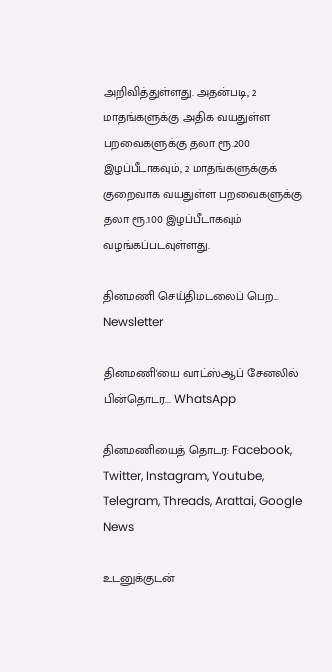அறிவித்துள்ளது. அதன்படி, 2 மாதங்களுக்கு அதிக வயதுள்ள பறவைகளுக்கு தலா ரூ.200 இழப்பீடாகவும், 2 மாதங்களுக்குக் குறைவாக வயதுள்ள பறவைகளுக்கு தலா ரூ.100 இழப்பீடாகவும் வழங்கப்படவுள்ளது.

தினமணி செய்திமடலைப் பெற... Newsletter

தினமணி'யை வாட்ஸ்ஆப் சேனலில் பின்தொடர... WhatsApp

தினமணியைத் தொடர: Facebook, Twitter, Instagram, Youtube, Telegram, Threads, Arattai, Google News

உடனுக்குடன்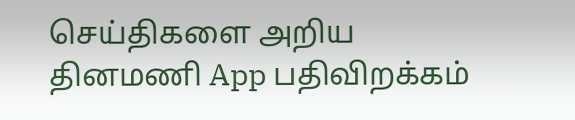செய்திகளை அறிய தினமணி App பதிவிறக்கம்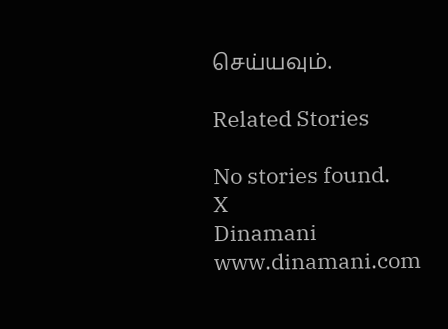செய்யவும்.

Related Stories

No stories found.
X
Dinamani
www.dinamani.com